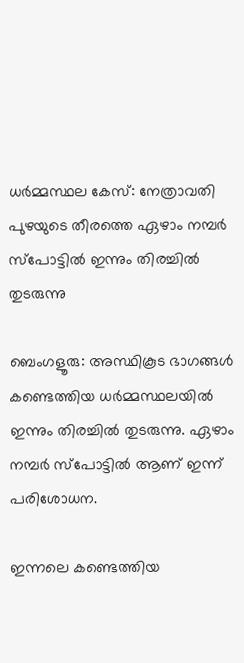ധർമ്മസ്ഥല കേസ്: നേത്രാവതി പുഴയുടെ തീരത്തെ ഏഴാം നമ്പർ സ്പോട്ടിൽ ഇന്നും തിരച്ചിൽ തുടരുന്നു

ബെംഗളൂരു: അസ്ഥികൂട ഭാഗങ്ങൾ കണ്ടെത്തിയ ധർമ്മസ്ഥലയിൽ ഇന്നും തിരച്ചിൽ തുടരുന്നു. ഏഴാം നമ്പർ സ്പോട്ടിൽ ആണ് ഇന്ന് പരിശോധന.

ഇന്നലെ കണ്ടെത്തിയ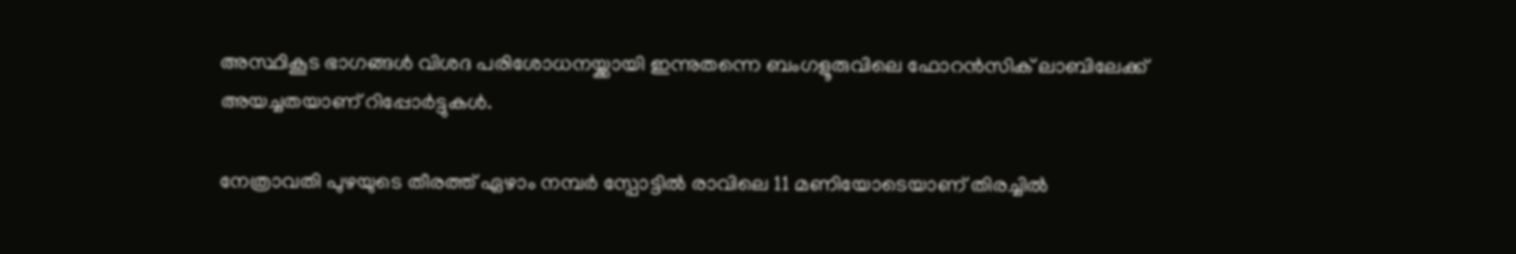അസ്ഥികൂട ഭാഗങ്ങൾ വിശദ പരിശോധനയ്ക്കായി ഇന്നുതന്നെ ബംഗളൂരുവിലെ ഫോറൻസിക് ലാബിലേക്ക് അയച്ചതയാണ് റിപ്പോർട്ടുകൾ.

നേത്രാവതി പുഴയുടെ തീരത്ത് ഏഴാം നമ്പർ സ്പോട്ടിൽ രാവിലെ 11 മണിയോടെയാണ് തിരച്ചിൽ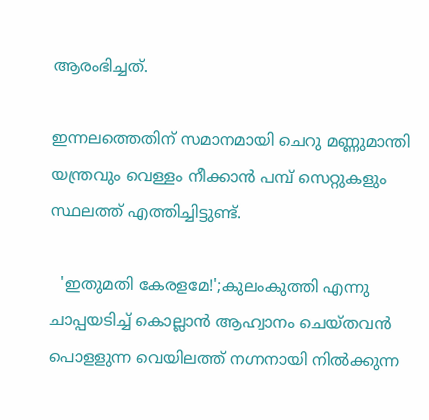ആരംഭിച്ചത്.

ഇന്നലത്തെതിന് സമാനമായി ചെറു മണ്ണുമാന്തി യന്ത്രവും വെള്ളം നീക്കാൻ പമ്പ് സെറ്റുകളും സ്ഥലത്ത് എത്തിച്ചിട്ടുണ്ട്.

  'ഇതുമതി കേരളമേ!';കുലംകുത്തി എന്നു ചാപ്പയടിച്ച് കൊല്ലാൻ ആഹ്വാനം ചെയ്തവൻ പൊളളുന്ന വെയിലത്ത് നഗ്നനായി നിൽക്കുന്ന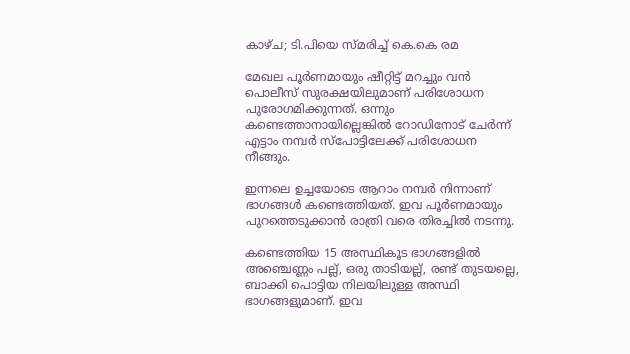കാഴ്ച; ടി.പിയെ സ്മരിച്ച് കെ.കെ രമ

മേഖല പൂർണമായും ഷീറ്റിട്ട് മറച്ചും വൻ പൊലീസ് സുരക്ഷയിലുമാണ് പരിശോധന പുരോഗമിക്കുന്നത്. ഒന്നും കണ്ടെത്താനായില്ലെങ്കിൽ റോഡിനോട് ചേർന്ന് എട്ടാം നമ്പർ സ്പോട്ടിലേക്ക് പരിശോധന നീങ്ങും.

ഇന്നലെ ഉച്ചയോടെ ആറാം നമ്പർ നിന്നാണ് ഭാഗങ്ങൾ കണ്ടെത്തിയത്. ഇവ പൂർണമായും പുറത്തെടുക്കാന്‍ രാത്രി വരെ തിരച്ചിൽ നടന്നു.

കണ്ടെത്തിയ 15 അസ്ഥികൂട ഭാഗങ്ങളിൽ അഞ്ചെണ്ണം പല്ല്, ഒരു താടിയല്ല്, രണ്ട് തുടയല്ലെ, ബാക്കി പൊട്ടിയ നിലയിലുള്ള അസ്ഥി ഭാഗങ്ങളുമാണ്. ഇവ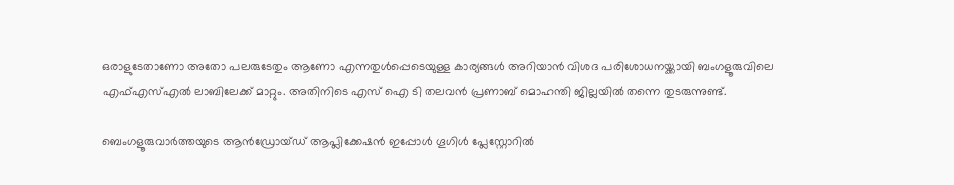ഒരാളുടേതാണോ അതോ പലരുടേതും ആണോ എന്നതുൾപ്പെടെയുള്ള കാര്യങ്ങൾ അറിയാൻ വിശദ പരിശോധനയ്ക്കായി ബംഗളൂരുവിലെ എഫ്എസ്എൽ ലാബിലേക്ക് മാറ്റും. അതിനിടെ എസ് ഐ ടി തലവൻ പ്രണാബ് മൊഹന്തി ജില്ലയിൽ തന്നെ തുടരുന്നുണ്ട്.

ബെംഗളൂരുവാർത്തയുടെ ആൻഡ്രോയ്ഡ് ആപ്ലിക്കേഷൻ ഇപ്പോൾ ഗൂഗിൾ പ്ലേസ്റ്റോറിൽ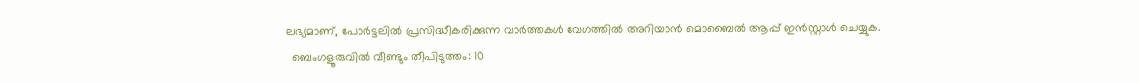ലഭ്യമാണ്, പോർട്ടലിൽ പ്രസിദ്ധീകരിക്കുന്ന വാർത്തകൾ വേഗത്തിൽ അറിയാൻ മൊബൈൽ ആപ്പ് ഇൻസ്റ്റാൾ ചെയ്യുക.
  ബെംഗളൂരുവിൽ വീണ്ടും തീപിടുത്തം: 10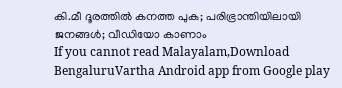കി.മീ ദൂരത്തിൽ കനത്ത പുക; പരിഭ്രാന്തിയിലായി ജനങ്ങൾ; വീഡിയോ കാണാം
If you cannot read Malayalam,Download BengaluruVartha Android app from Google play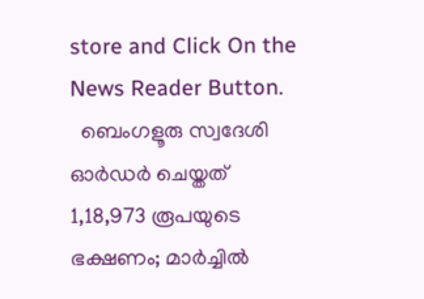store and Click On the News Reader Button.
  ബെംഗളൂരു സ്വദേശി ഓർഡർ ചെയ്തത് 1,18,973 രൂപയുടെ ഭക്ഷണം; മാർച്ചിൽ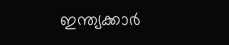ഇന്ത്യക്കാർ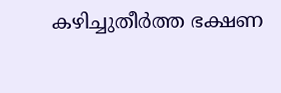കഴിച്ചുതീർത്ത ഭക്ഷണ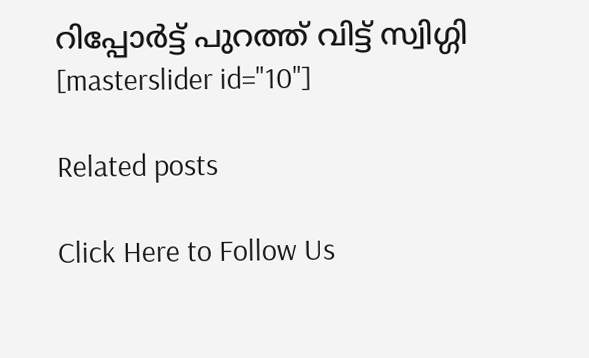റിപ്പോർട്ട് പുറത്ത് വിട്ട് സ്വിഗ്ഗി
[masterslider id="10"]

Related posts

Click Here to Follow Us